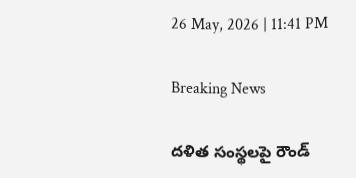26 May, 2026 | 11:41 PM

Breaking News

దళిత సంస్థలపై రౌండ్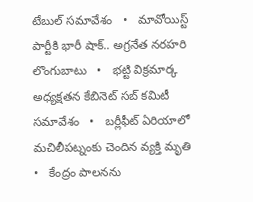టేబుల్ సమావేశం   •   మావోయిస్ట్ పార్టీకి భారీ షాక్.. అగ్రనేత నరహరి లొంగుబాటు   •   భట్టి విక్రమార్క అధ్యక్షతన కేబినెట్ సబ్ కమిటీ సమావేశం   •   బర్లీఫీట్ ఏరియాలో మచిలీపట్నంకు చెందిన వ్యక్తి మృతి   •   కేంద్రం పాలనను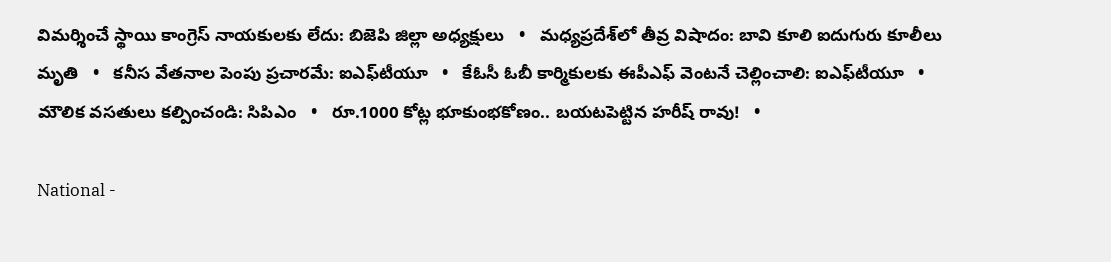విమర్శించే స్థాయి కాంగ్రెస్ నాయకులకు లేదు: బిజెపి జిల్లా అధ్యక్షులు   •   మధ్యప్రదేశ్‌లో తీవ్ర విషాదం: బావి కూలి ఐదుగురు కూలీలు మృతి   •   కనీస వేతనాల పెంపు ప్రచారమే: ఐఎఫ్‌టీయూ   •   కేఓసీ ఓబీ కార్మికులకు ఈపీఎఫ్ వెంటనే చెల్లించాలి: ఐఎఫ్‌టీయూ   •   మౌలిక వసతులు కల్పించండి: సిపిఎం   •   రూ.1000 కోట్ల భూకుంభకోణం.. బయటపెట్టిన హరీష్ రావు!   •

National -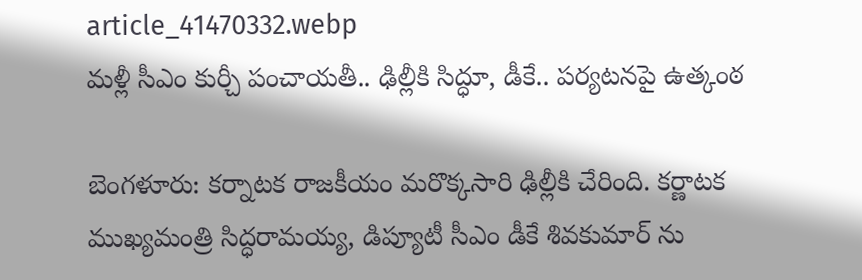article_41470332.webp
మళ్లీ సీఎం కుర్చీ పంచాయతీ.. ఢిల్లీకి సిద్ధూ, డీకే.. పర్యటనపై ఉత్కంఠ

బెంగళూరు: కర్నాటక రాజకీయం మరొక్కసారి ఢిల్లీకి చేరింది. కర్ణాటక ముఖ్యమంత్రి సిద్ధరామయ్య, డిప్యూటీ సీఎం డీకే శివకుమార్ ను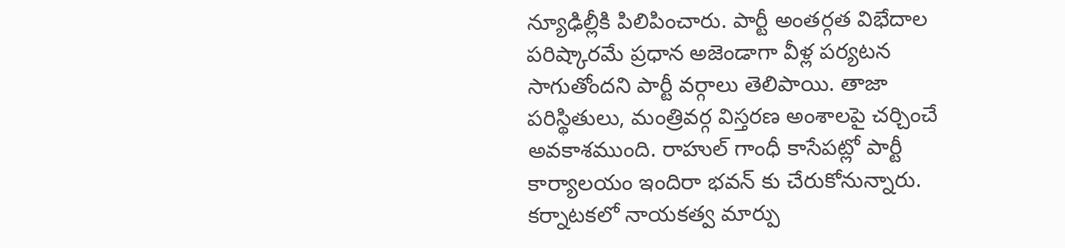న్యూఢిల్లీకి పిలిపించారు. పార్టీ అంతర్గత విభేదాల పరిష్కారమే ప్రధాన అజెండాగా వీళ్ల పర్యటన సాగుతోందని పార్టీ వర్గాలు తెలిపాయి. తాజా పరిస్థితులు, మంత్రివర్గ విస్తరణ అంశాలపై చర్చించే అవకాశముంది. రాహుల్ గాంధీ కాసేపట్లో పార్టీ కార్యాలయం ఇందిరా భవన్ కు చేరుకోనున్నారు. కర్నాటకలో నాయకత్వ మార్పు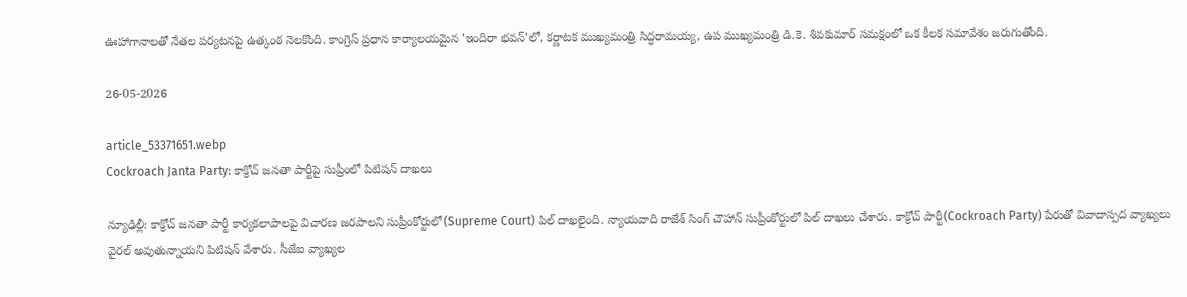ఊహాగానాలతో నేతల పర్యటనపై ఉత్కంఠ నెలకొంది. కాంగ్రెస్ ప్రధాన కార్యాలయమైన 'ఇందిరా భవన్'లో, కర్ణాటక ముఖ్యమంత్రి సిద్ధరామయ్య, ఉప ముఖ్యమంత్రి డి.కె. శివకుమార్ సమక్షంలో ఒక కీలక సమావేశం జరుగుతోంది.

26-05-2026

article_53371651.webp
Cockroach Janta Party: కాక్రోచ్ జనతా పార్టీపై సుప్రీంలో పిటిషన్ దాఖలు

న్యూఢిల్లీ: కాక్రోచ్ జనతా పార్టీ కార్యకలాపాలపై విచారణ జరపాలని సుప్రీంకోర్టులో(Supreme Court) పిల్ దాఖలైంది. న్యాయవాది రాజేశ్ సింగ్ చౌహాన్ సుప్రీంకోర్టులో పిల్ దాఖలు చేశారు. కాక్రోచ్ పార్టీ(Cockroach Party) పేరుతో వివాదాస్పద వ్యాఖ్యలు వైరల్ అవుతున్నాయని పిటిషన్ వేశారు. సీజేఐ వ్యాఖ్యల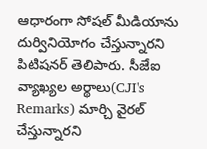ఆధారంగా సోషల్ మీడియాను దుర్వినియోగం చేస్తున్నారని పిటిషనర్ తెలిపారు. సీజేఐ వ్యాఖ్యల అర్థాలు(CJI's Remarks) మార్చి వైరల్ చేస్తున్నారని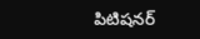పిటిషనర్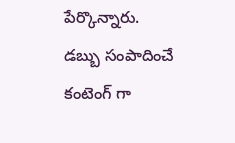పేర్కొన్నారు. డబ్బు సంపాదించే కంటెంగ్ గా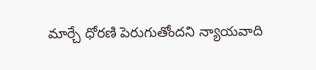మార్చే ధోరణి పెరుగుతోందని న్యాయవాది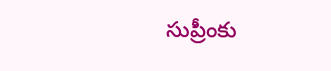సుప్రీంకు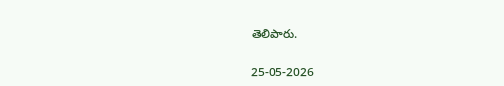తెలిపారు.

25-05-2026